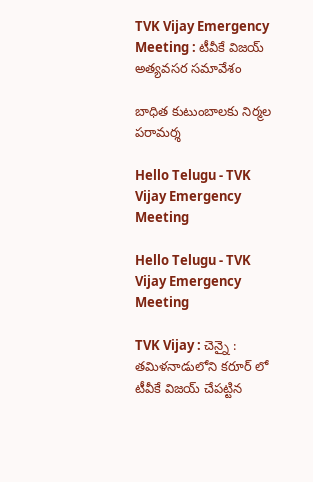TVK Vijay Emergency Meeting : టీవీకే విజ‌య్ అత్య‌వ‌స‌ర స‌మావేశం

బాధిత కుటుంబాల‌కు నిర్మ‌ల ప‌రామ‌ర్శ

Hello Telugu - TVK Vijay Emergency Meeting

Hello Telugu - TVK Vijay Emergency Meeting

TVK Vijay : చెన్నై : త‌మిళ‌నాడులోని క‌రూర్ లో టీవీకే విజ‌య్ చేప‌ట్టిన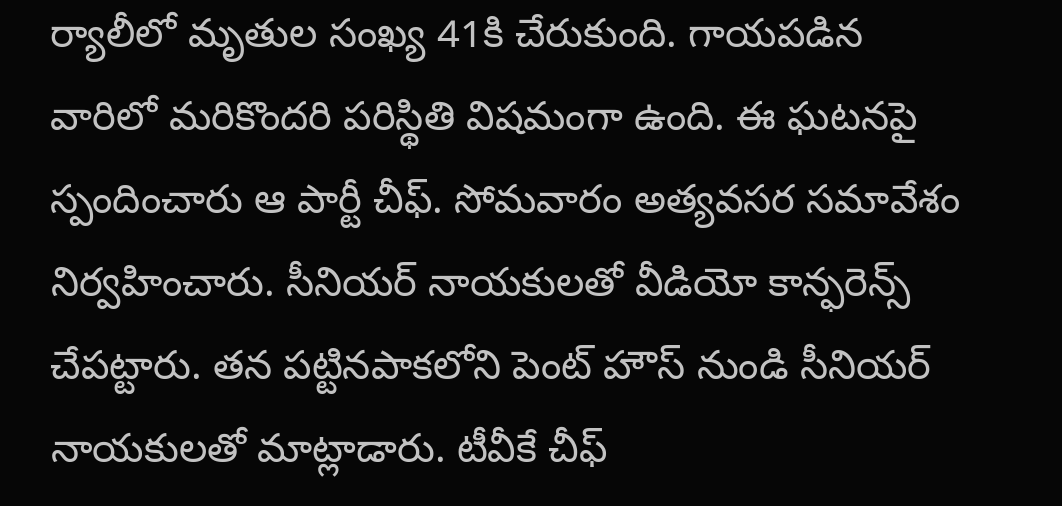ర్యాలీలో మృతుల సంఖ్య 41కి చేరుకుంది. గాయ‌ప‌డిన వారిలో మ‌రికొంద‌రి ప‌రిస్థితి విష‌మంగా ఉంది. ఈ ఘ‌ట‌నపై స్పందించారు ఆ పార్టీ చీఫ్‌. సోమ‌వారం అత్య‌వ‌స‌ర స‌మావేశం నిర్వ‌హించారు. సీనియ‌ర్ నాయ‌కుల‌తో వీడియో కాన్ఫ‌రెన్స్ చేప‌ట్టారు. తన పట్టినపాకలోని పెంట్ హౌస్ నుండి సీనియర్ నాయకులతో మాట్లాడారు. టీవీకే చీఫ్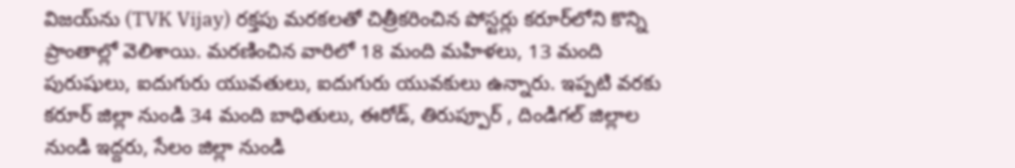విజయ్‌ను (TVK Vijay) రక్తపు మరకలతో చిత్రీకరించిన పోస్టర్లు కరూర్‌లోని కొన్ని ప్రాంతాల్లో వెలిశాయి. మరణించిన వారిలో 18 మంది మహిళలు, 13 మంది పురుషులు, ఐదుగురు యువతులు, ఐదుగురు యువకులు ఉన్నారు. ఇప్పటి వరకు కరూర్ జిల్లా నుండి 34 మంది బాధితులు, ఈరోడ్, తిరుప్పూర్ , దిండిగల్ జిల్లాల నుండి ఇద్దరు, సేలం జిల్లా నుండి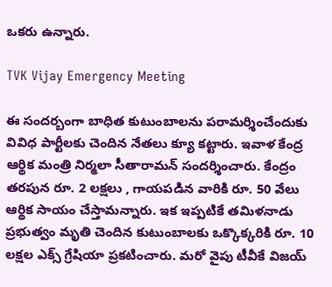ఒకరు ఉన్నారు.

TVK Vijay Emergency Meeting

ఈ సంద‌ర్బంగా బాధిత కుటుంబాల‌ను ప‌రామ‌ర్శించేందుకు వివిధ పార్టీల‌కు చెందిన నేత‌లు క్యూ క‌ట్టారు. ఇవాళ కేంద్ర ఆర్థిక మంత్రి నిర్మ‌లా సీతారామ‌న్ సంద‌ర్శించారు. కేంద్రం త‌ర‌పున రూ. 2 ల‌క్ష‌లు , గాయ‌ప‌డిన వారికి రూ. 50 వేలు ఆర్థిక సాయం చేస్తామ‌న్నారు. ఇక ఇప్ప‌టికే తమిళ‌నాడు ప్ర‌భుత్వం మృతి చెందిన కుటుంబాల‌కు ఒక్కొక్క‌రికి రూ. 10 ల‌క్ష‌ల ఎక్స్ గ్రేషియా ప్ర‌క‌టించారు. మ‌రో వైపు టీవీకే విజ‌య్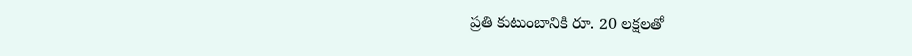ప్ర‌తి కుటుంబానికి రూ. 20 ల‌క్ష‌ల‌తో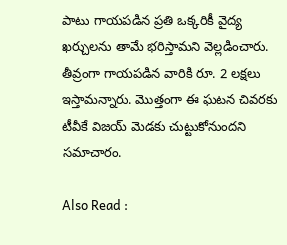పాటు గాయ‌ప‌డిన ప్ర‌తి ఒక్క‌రికీ వైద్య ఖ‌ర్చుల‌ను తామే భ‌రిస్తామ‌ని వెల్ల‌డించారు. తీవ్రంగా గాయ‌ప‌డిన వారికి రూ. 2 ల‌క్ష‌లు ఇస్తామ‌న్నారు. మొత్తంగా ఈ ఘ‌ట‌న చివ‌ర‌కు టీవీకే విజ‌య్ మెడ‌కు చుట్టుకోనుంద‌ని స‌మాచారం.

Also Read :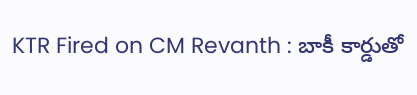KTR Fired on CM Revanth : బాకీ కార్డుతో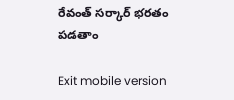రేవంత్ సర్కార్‌ భరతం పడతాం

Exit mobile version